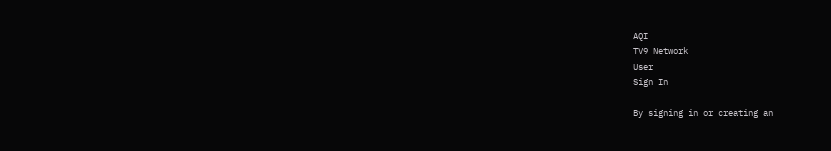AQI
TV9 Network
User
Sign In

By signing in or creating an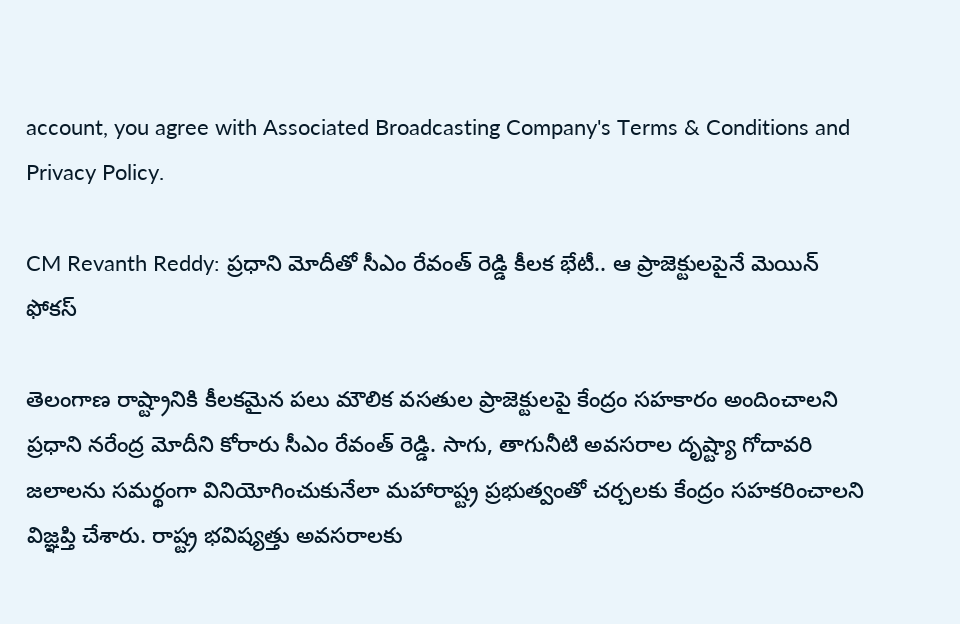account, you agree with Associated Broadcasting Company's Terms & Conditions and Privacy Policy.

CM Revanth Reddy: ప్రధాని మోదీతో సీఎం రేవంత్ రెడ్డి కీలక భేటీ.. ఆ ప్రాజెక్టులపైనే మెయిన్ ఫోకస్

తెలంగాణ రాష్ట్రానికి కీలకమైన పలు మౌలిక వసతుల ప్రాజెక్టులపై కేంద్రం సహకారం అందించాలని ప్రధాని నరేంద్ర మోదీని కోరారు సీఎం రేవంత్ రెడ్డి. సాగు, తాగునీటి అవసరాల దృష్ట్యా గోదావరి జలాలను సమర్థంగా వినియోగించుకునేలా మహారాష్ట్ర ప్రభుత్వంతో చర్చలకు కేంద్రం సహకరించాలని విజ్ఞప్తి చేశారు. రాష్ట్ర భవిష్యత్తు అవసరాలకు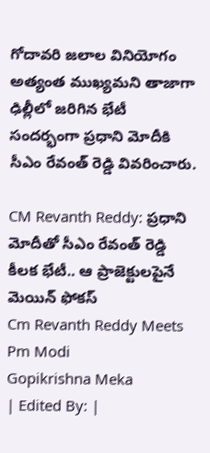గోదావరి జలాల వినియోగం అత్యంత ముఖ్యమని తాజాగా ఢిల్లీలో జరిగిన భేటీ సందర్భంగా ప్రధాని మోదీకి సీఎం రేవంత్ రెడ్డి వివరించారు.

CM Revanth Reddy: ప్రధాని మోదీతో సీఎం రేవంత్ రెడ్డి కీలక భేటీ.. ఆ ప్రాజెక్టులపైనే మెయిన్ ఫోకస్
Cm Revanth Reddy Meets Pm Modi
Gopikrishna Meka
| Edited By: |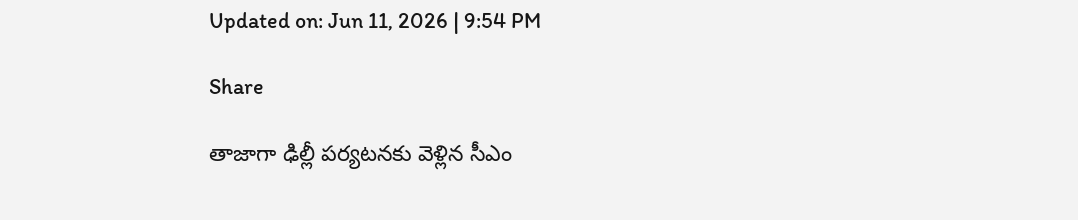Updated on: Jun 11, 2026 | 9:54 PM

Share

తాజాగా ఢిల్లీ పర్యటనకు వెళ్లిన సీఎం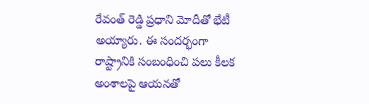రేవంత్ రెడ్డి ప్రధాని మోదీతో భేటీ అయ్యారు. ఈ సందర్భంగా రాష్ట్రానికి సంబంధించి పలు కీలక అంశాలపై ఆయనతో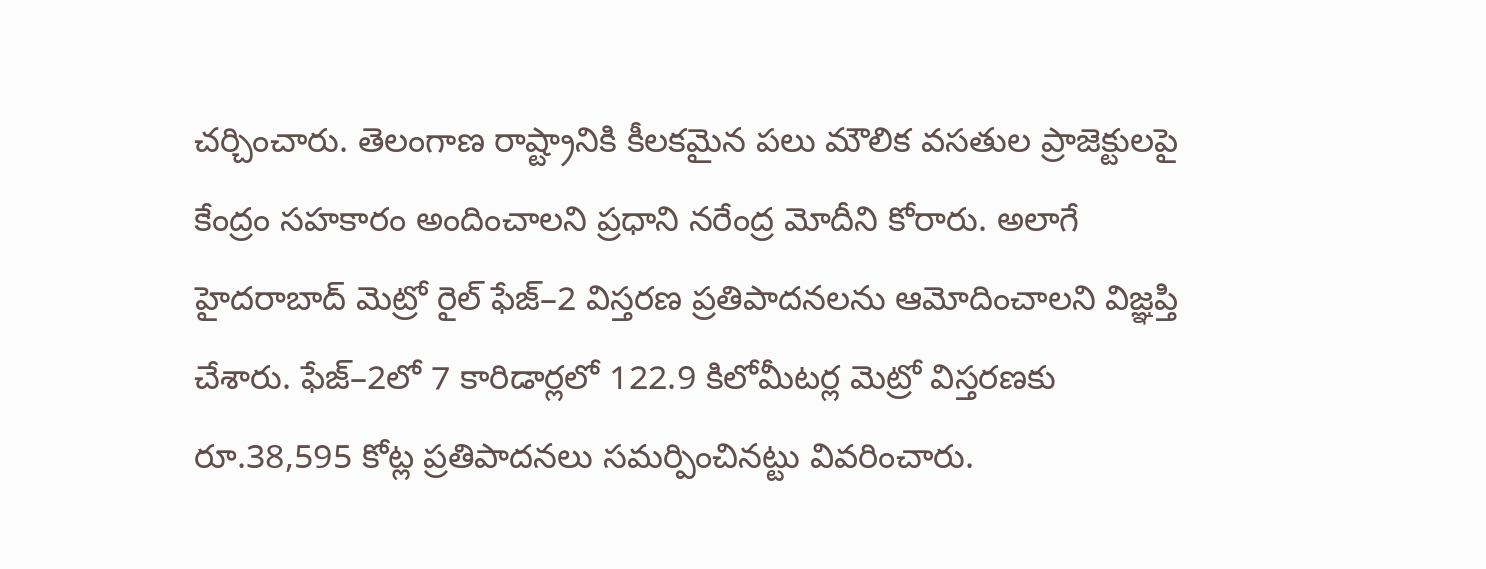చర్చించారు. తెలంగాణ రాష్ట్రానికి కీలకమైన పలు మౌలిక వసతుల ప్రాజెక్టులపై కేంద్రం సహకారం అందించాలని ప్రధాని నరేంద్ర మోదీని కోరారు. అలాగే హైదరాబాద్‌ మెట్రో రైల్‌ ఫేజ్‌–2 విస్తరణ ప్రతిపాదనలను ఆమోదించాలని విజ్ఞప్తి చేశారు. ఫేజ్‌–2లో 7 కారిడార్లలో 122.9 కిలోమీటర్ల మెట్రో విస్తరణకు రూ.38,595 కోట్ల ప్రతిపాదనలు సమర్పించినట్టు వివరించారు.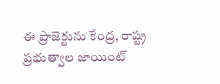ఈ ప్రాజెక్టును కేంద్ర, రాష్ట్ర ప్రభుత్వాల జాయింట్‌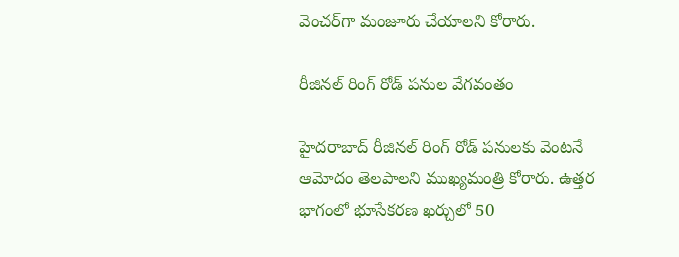వెంచర్‌గా మంజూరు చేయాలని కోరారు.

రీజినల్ రింగ్ రోడ్ పనుల వేగవంతం

హైదరాబాద్‌ రీజినల్‌ రింగ్‌ రోడ్‌ పనులకు వెంటనే ఆమోదం తెలపాలని ముఖ్యమంత్రి కోరారు. ఉత్తర భాగంలో భూసేకరణ ఖర్చులో 50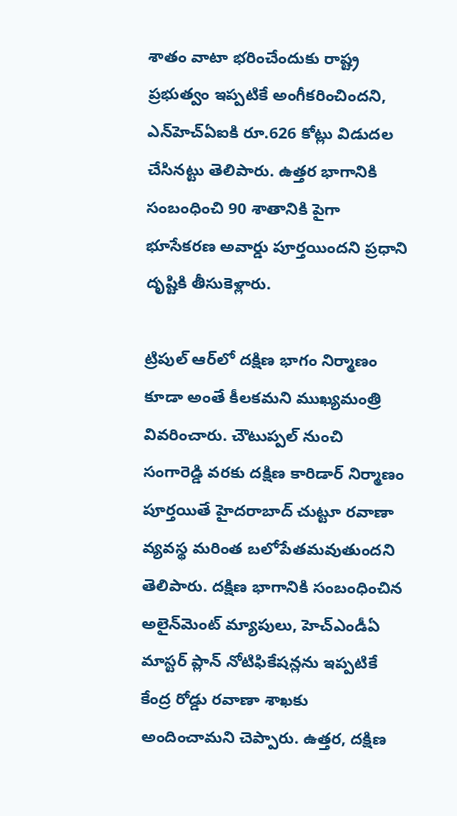శాతం వాటా భరించేందుకు రాష్ట్ర ప్రభుత్వం ఇప్పటికే అంగీకరించిందని, ఎన్‌హెచ్‌ఏఐకి రూ.626 కోట్లు విడుదల చేసినట్టు తెలిపారు. ఉత్తర భాగానికి సంబంధించి 90 శాతానికి పైగా భూసేకరణ అవార్డు పూర్తయిందని ప్రధాని దృష్టికి తీసుకెళ్లారు.

ట్రిపుల్‌ ఆర్‌లో దక్షిణ భాగం నిర్మాణం కూడా అంతే కీలకమని ముఖ్యమంత్రి వివరించారు. చౌటుప్పల్‌ నుంచి సంగారెడ్డి వరకు దక్షిణ కారిడార్‌ నిర్మాణం పూర్తయితే హైదరాబాద్‌ చుట్టూ రవాణా వ్యవస్థ మరింత బలోపేతమవుతుందని తెలిపారు. దక్షిణ భాగానికి సంబంధించిన అలైన్‌మెంట్‌ మ్యాపులు, హెచ్‌ఎండీఏ మాస్టర్‌ ప్లాన్‌ నోటిఫికేషన్లను ఇప్పటికే కేంద్ర రోడ్డు రవాణా శాఖకు అందించామని చెప్పారు. ఉత్తర, దక్షిణ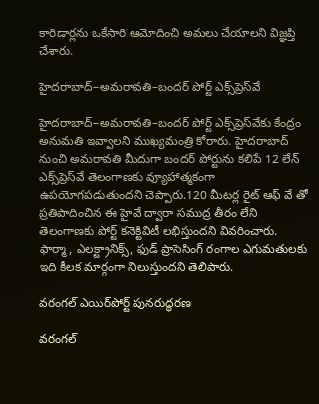కారిడార్లను ఒకేసారి ఆమోదించి అమలు చేయాలని విజ్ఞప్తి చేశారు.

హైదరాబాద్–అమరావతి–బందర్ పోర్ట్ ఎక్స్‌ప్రెస్‌వే

హైదరాబాద్‌–అమరావతి–బందర్‌ పోర్ట్‌ ఎక్స్‌ప్రెస్‌వేకు కేంద్రం అనుమతి ఇవ్వాలని ముఖ్యమంత్రి కోరారు. హైదరాబాద్‌ నుంచి అమరావతి మీదుగా బందర్‌ పోర్టును కలిపే 12 లేన్‌ ఎక్స్‌ప్రెస్‌వే తెలంగాణకు వ్యూహాత్మకంగా ఉపయోగపడుతుందని చెప్పారు.120 మీటర్ల రైట్‌ ఆఫ్‌ వే తో ప్రతిపాదించిన ఈ హైవే ద్వారా సముద్ర తీరం లేని తెలంగాణకు పోర్ట్‌ కనెక్టివిటీ లభిస్తుందని వివరించారు. ఫార్మా, ఎలక్ట్రానిక్స్‌, ఫుడ్‌ ప్రాసెసింగ్‌ రంగాల ఎగుమతులకు ఇది కీలక మార్గంగా నిలుస్తుందని తెలిపారు.

వరంగల్ ఎయిర్‌పోర్ట్ పునరుద్ధరణ

వరంగల్‌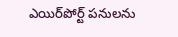ఎయిర్‌పోర్ట్‌ పనులను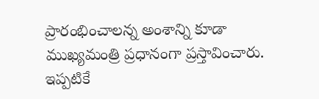ప్రారంభించాలన్న అంశాన్ని కూడా ముఖ్యమంత్రి ప్రధానంగా ప్రస్తావించారు. ఇప్పటికే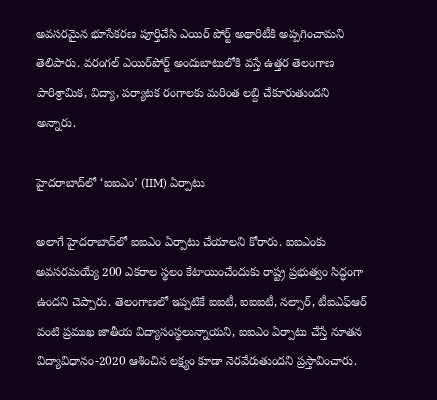అవసరమైన భూసేకరణ పూర్తిచేసి ఎయిర్ పోర్ట్ అథారిటీకి అప్పగించామని తెలిపారు. వరంగల్‌ ఎయిర్‌పోర్ట్‌ అందుబాటులోకి వస్తే ఉత్తర తెలంగాణ పారిశ్రామిక, విద్యా, పర్యాటక రంగాలకు మరింత లబ్ది చేకూరుతుందని అన్నారు.

హైదరాబాద్‌లో ‘ఐఐఎం’ (IIM) ఏర్పాటు

అలాగే హైదరాబాద్‌లో ఐఐఎం ఏర్పాటు చేయాలని కోరారు. ఐఐఎంకు అవసరమయ్యే 200 ఎకరాల స్థలం కేటాయించేందుకు రాష్ట్ర ప్రభుత్వం సిద్ధంగా ఉందని చెప్పారు. తెలంగాణలో ఇప్పటికే ఐఐటీ, ఐఐఐటీ, నల్సార్‌, టీఐఎఫ్‌ఆర్‌ వంటి ప్రముఖ జాతీయ విద్యాసంస్థలున్నాయని, ఐఐఎం ఏర్పాటు చేస్తే నూతన విద్యావిధానం-2020 ఆశించిన లక్ష్యం కూడా నెరవేరుతుందని ప్రస్తావించారు.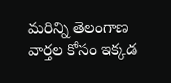మరిన్ని తెలంగాణ వార్తల కోసం ఇక్కడ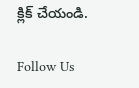క్లిక్ చేయండి.

Follow Us